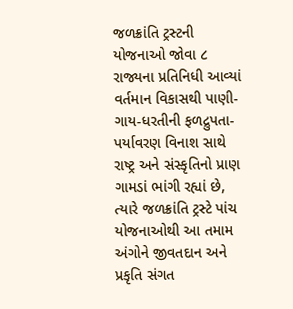જળક્રાંતિ ટ્રસ્ટની યોજનાઓ જોવા ૮ રાજ્યના પ્રતિનિધી આવ્યાં
વર્તમાન વિકાસથી પાણી-ગાય-ધરતીની ફળદ્રુપતા-પર્યાવરણ વિનાશ સાથે રાષ્ટ્ર અને સંસ્કૃતિનો પ્રાણ ગામડાં ભાંગી રહ્યાં છે, ત્યારે જળક્રાંતિ ટ્રસ્ટે પાંચ યોજનાઓથી આ તમામ અંગોને જીવતદાન અને પ્રકૃતિ સંગત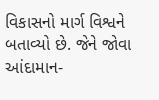વિકાસનો માર્ગ વિશ્વને બતાવ્યો છે. જેને જોવા આંદામાન-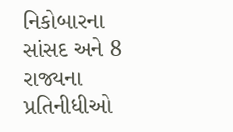નિકોબારના સાંસદ અને 8 રાજ્યના પ્રતિનીધીઓ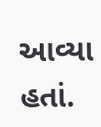આવ્યા હતાં.